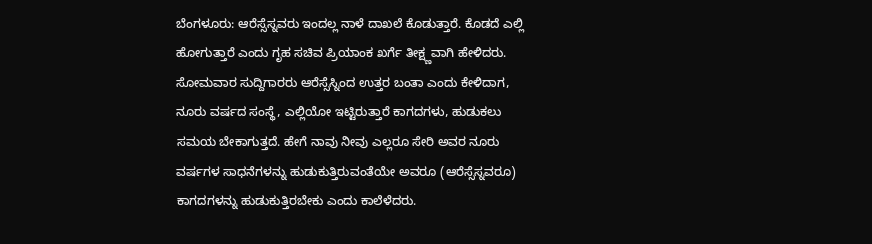ಬೆಂಗಳೂರು: ಆರೆಸ್ಸೆಸ್ನವರು ಇಂದಲ್ಲ ನಾಳೆ ದಾಖಲೆ ಕೊಡುತ್ತಾರೆ. ಕೊಡದೆ ಎಲ್ಲಿ ಹೋಗುತ್ತಾರೆ ಎಂದು ಗೃಹ ಸಚಿವ ಪ್ರಿಯಾಂಕ ಖರ್ಗೆ ತೀಕ್ಷ್ಣವಾಗಿ ಹೇಳಿದರು.
ಸೋಮವಾರ ಸುದ್ದಿಗಾರರು ಆರೆಸ್ಸೆಸ್ನಿಂದ ಉತ್ತರ ಬಂತಾ ಎಂದು ಕೇಳಿದಾಗ, ನೂರು ವರ್ಷದ ಸಂಸ್ಥೆ, ಎಲ್ಲಿಯೋ ಇಟ್ಟಿರುತ್ತಾರೆ ಕಾಗದಗಳು, ಹುಡುಕಲು ಸಮಯ ಬೇಕಾಗುತ್ತದೆ. ಹೇಗೆ ನಾವು ನೀವು ಎಲ್ಲರೂ ಸೇರಿ ಅವರ ನೂರು ವರ್ಷಗಳ ಸಾಧನೆಗಳನ್ನು ಹುಡುಕುತ್ತಿರುವಂತೆಯೇ ಅವರೂ (ಆರೆಸ್ಸೆಸ್ನವರೂ) ಕಾಗದಗಳನ್ನು ಹುಡುಕುತ್ತಿರಬೇಕು ಎಂದು ಕಾಲೆಳೆದರು.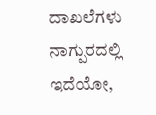ದಾಖಲೆಗಳು ನಾಗ್ಪುರದಲ್ಲಿ ಇದೆಯೋ,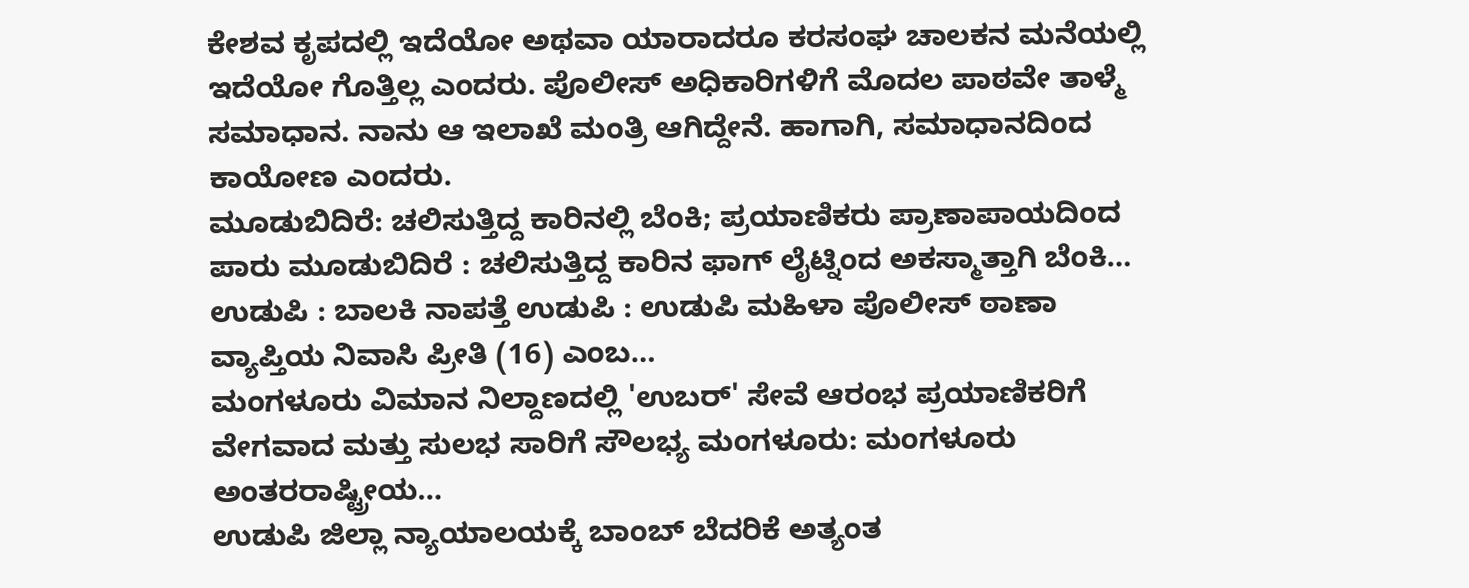ಕೇಶವ ಕೃಪದಲ್ಲಿ ಇದೆಯೋ ಅಥವಾ ಯಾರಾದರೂ ಕರಸಂಘ ಚಾಲಕನ ಮನೆಯಲ್ಲಿ ಇದೆಯೋ ಗೊತ್ತಿಲ್ಲ ಎಂದರು. ಪೊಲೀಸ್ ಅಧಿಕಾರಿಗಳಿಗೆ ಮೊದಲ ಪಾಠವೇ ತಾಳ್ಮೆ ಸಮಾಧಾನ. ನಾನು ಆ ಇಲಾಖೆ ಮಂತ್ರಿ ಆಗಿದ್ದೇನೆ. ಹಾಗಾಗಿ, ಸಮಾಧಾನದಿಂದ ಕಾಯೋಣ ಎಂದರು.
ಮೂಡುಬಿದಿರೆ: ಚಲಿಸುತ್ತಿದ್ದ ಕಾರಿನಲ್ಲಿ ಬೆಂಕಿ; ಪ್ರಯಾಣಿಕರು ಪ್ರಾಣಾಪಾಯದಿಂದ ಪಾರು ಮೂಡುಬಿದಿರೆ : ಚಲಿಸುತ್ತಿದ್ದ ಕಾರಿನ ಫಾಗ್ ಲೈಟ್ನಿಂದ ಅಕಸ್ಮಾತ್ತಾಗಿ ಬೆಂಕಿ…
ಉಡುಪಿ : ಬಾಲಕಿ ನಾಪತ್ತೆ ಉಡುಪಿ : ಉಡುಪಿ ಮಹಿಳಾ ಪೊಲೀಸ್ ಠಾಣಾ ವ್ಯಾಪ್ತಿಯ ನಿವಾಸಿ ಪ್ರೀತಿ (16) ಎಂಬ…
ಮಂಗಳೂರು ವಿಮಾನ ನಿಲ್ದಾಣದಲ್ಲಿ 'ಉಬರ್' ಸೇವೆ ಆರಂಭ ಪ್ರಯಾಣಿಕರಿಗೆ ವೇಗವಾದ ಮತ್ತು ಸುಲಭ ಸಾರಿಗೆ ಸೌಲಭ್ಯ ಮಂಗಳೂರು: ಮಂಗಳೂರು ಅಂತರರಾಷ್ಟ್ರೀಯ…
ಉಡುಪಿ ಜಿಲ್ಲಾ ನ್ಯಾಯಾಲಯಕ್ಕೆ ಬಾಂಬ್ ಬೆದರಿಕೆ ಅತ್ಯಂತ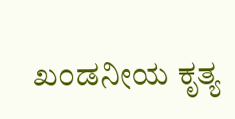ಖಂಡನೀಯ ಕೃತ್ಯ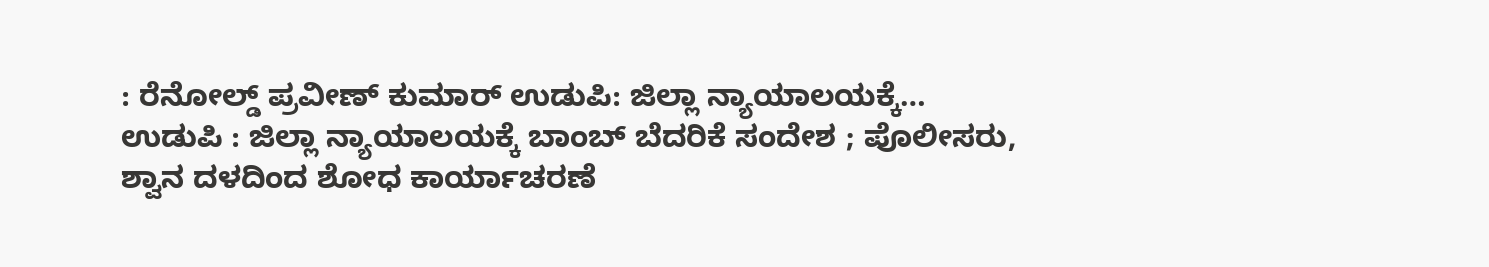: ರೆನೋಲ್ಡ್ ಪ್ರವೀಣ್ ಕುಮಾರ್ ಉಡುಪಿ: ಜಿಲ್ಲಾ ನ್ಯಾಯಾಲಯಕ್ಕೆ…
ಉಡುಪಿ : ಜಿಲ್ಲಾ ನ್ಯಾಯಾಲಯಕ್ಕೆ ಬಾಂಬ್ ಬೆದರಿಕೆ ಸಂದೇಶ ; ಪೊಲೀಸರು, ಶ್ವಾನ ದಳದಿಂದ ಶೋಧ ಕಾರ್ಯಾಚರಣೆ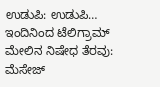ಉಡುಪಿ: ಉಡುಪಿ…
ಇಂದಿನಿಂದ ಟೆಲಿಗ್ರಾಮ್ ಮೇಲಿನ ನಿಷೇಧ ತೆರವು: ಮೆಸೇಜ್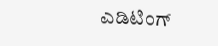ಎಡಿಟಿಂಗ್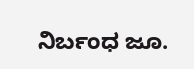ನಿರ್ಬಂಧ ಜೂ.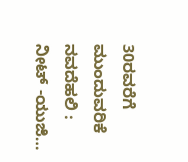30ರವರೆಗೆ ಮುಂದುವರಿಕೆ ನವದೆಹಲಿ : ನೀಟ್ -ಯುಜಿ…